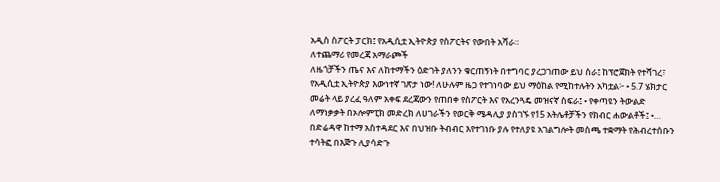አዲስ ስፖርት ፓርክ፤ የአዲሲቷ ኢትዮጵያ የስፖርትና የውበት አሻራ።
ለተጨማሪ የመረጃ አማራጮች
ለዜጎቻችን ጤና እና ለከተማችን ዕድገት ያለንን ቁርጠኝነት በተግባር ያረጋገጠው ይህ ስራ፤ ከፕሮጀክት የተሻገረ፣ የአዲሲቷ ኢትዮጵያ እውነተኛ ገጽታ ነው! ለሁሉም ዜጋ የተገነባው ይህ ማዕከል የሚከተሉትን አካቷል፦ • 5.7 ሄክታር መሬት ላይ ያረፈ ዓለም አቀፍ ደረጃውን የጠበቀ የስፖርት እና የአረንጓዴ መዝናኛ ስፍራ፤ • የቀጣዩን ትውልድ ለማነቃቃት በኦሎምፒክ መድረክ ለሀገራችን የወርቅ ሜዳሊያ ያስገኙ የ15 አትሌቶቻችን የክብር ሐውልቶች፤ •…
በድሬዳዋ ከተማ አስተዳደር እና በህዝቡ ትብብር እየተገነቡ ያሉ የተለያዩ አገልግሎት መስጫ ተቋማት የሕብረተሰቡን ተሳትፎ በእጅጉ ሊያሳድጉ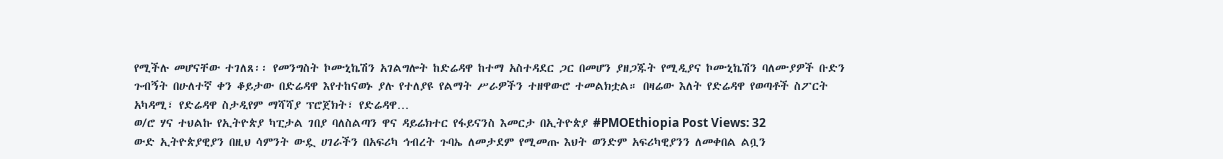የሚችሉ መሆናቸው ተገለጸ፡፡ የመንግስት ኮሙኒኬሽን አገልግሎት ከድሬዳዋ ከተማ አስተዳደር ጋር በመሆን ያዘጋጁት የሚዲያና ኮሙኒኬሽን ባለሙያዎች ቡድን ጉብኝት በሁለተኛ ቀን ቆይታው በድሬዳዋ እየተከናወኑ ያሉ የተለያዩ የልማት ሥራዎችን ተዘዋውሮ ተመልክቷል። በዛሬው እለት የድሬዳዋ የወጣቶች ስፖርት አካዳሚ፣ የድሬዳዋ ስታዲየም ማሻሻያ ፕሮጀክት፣ የድሬዳዋ…
ወ/ሮ ሃና ተህልኩ የኢትዮጵያ ካፒታል ገበያ ባለስልጣን ዋና ዳይሬክተር የፋይናንስ እመርታ በኢትዮጵያ #PMOEthiopia Post Views: 32
ውድ ኢትዮጵያዊያን በዚህ ሳምንት ውዷ ሀገራችን በአፍሪካ ኅብረት ጉባኤ ለመታደም የሚመጡ እህት ወንድም አፍሪካዊያንን ለመቀበል ልቧን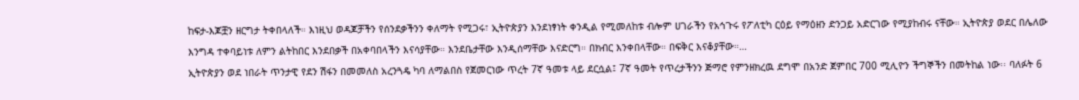ከፍታ-እጆቿን ዘርግታ ትቀበላለች። እነዚህ ወዳጆቻችን የሰንደቃችንን ቀለማት የሚጋሩ፣ ኢትዮጵያን እንደነፃነት ቀንዲል የሚመለከቱ ብሎም ሀገራችን የአኅጉሩ የፖለቲካ ርዕይ የማዕዘን ድንጋይ አድርገው የሚያከብሩ ናቸው። ኢትዮጵያ ወደር በሌለው እንግዳ ተቀባይነቱ ለምን ልትከበር እንደበቃች በአቀባበላችን እናሳያቸው። እንደቤታቸው እንዲሰማቸው እናድርግ። በክብር እንቀበላቸው። በፍቅር እናቆያቸው።…
ኢትዮጵያን ወደ ነበራት ጥንታዊ የደን ሽፋን በመመለስ አረንጓዴ ካባ ለማልበስ የጀመርነው ጥረት 7ኛ ዓመቱ ላይ ደርሷል፤ 7ኛ ዓመት የጥረታችንን ጅማሮ የምንዘክረዉ ደግሞ በአንድ ጀምበር 700 ሚሊዮን ችግኞችን በመትከል ነው፡፡ ባለፉት 6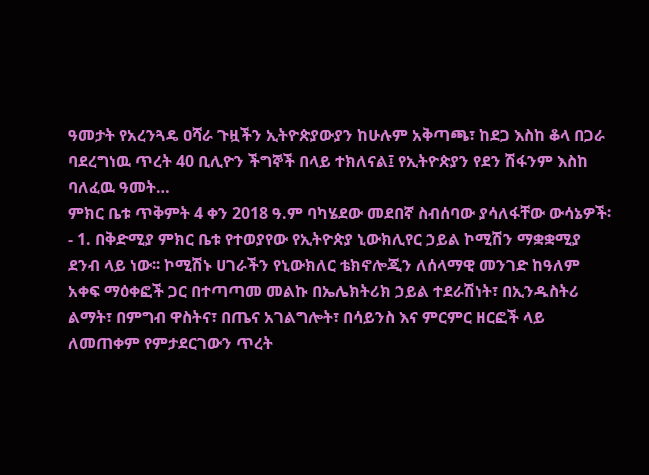ዓመታት የአረንጓዴ ዐሻራ ጉዟችን ኢትዮጵያውያን ከሁሉም አቅጣጫ፣ ከደጋ እስከ ቆላ በጋራ ባደረግነዉ ጥረት 40 ቢሊዮን ችግኞች በላይ ተክለናል፤ የኢትዮጵያን የደን ሽፋንም እስከ ባለፈዉ ዓመት…
ምክር ቤቱ ጥቅምት 4 ቀን 2018 ዓ.ም ባካሄደው መደበኛ ስብሰባው ያሳለፋቸው ውሳኔዎች፡- 1. በቅድሚያ ምክር ቤቱ የተወያየው የኢትዮጵያ ኒውክሊየር ኃይል ኮሚሽን ማቋቋሚያ ደንብ ላይ ነው፡፡ ኮሚሽኑ ሀገራችን የኒውክለር ቴክኖሎጂን ለሰላማዊ መንገድ ከዓለም አቀፍ ማዕቀፎች ጋር በተጣጣመ መልኩ በኤሌክትሪክ ኃይል ተደራሽነት፣ በኢንዱስትሪ ልማት፣ በምግብ ዋስትና፣ በጤና አገልግሎት፣ በሳይንስ እና ምርምር ዘርፎች ላይ ለመጠቀም የምታደርገውን ጥረት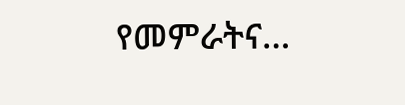የመምራትና…